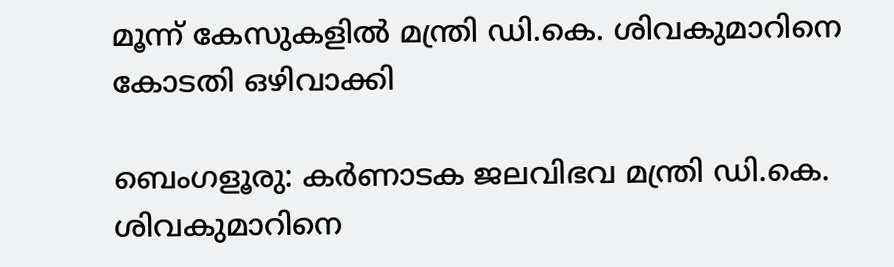മൂന്ന് കേസുകളിൽ മന്ത്രി ഡി.കെ. ശിവകുമാറിനെ കോടതി ഒഴിവാക്കി

ബെംഗളൂരു: കർണാടക ജലവിഭവ മന്ത്രി ഡി.കെ. ശിവകുമാറിനെ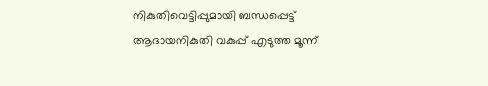നികുതിവെട്ടിപ്പുമായി ബന്ധപ്പെട്ട് ആദായനികുതി വകുപ്പ് എടുത്ത മൂന്ന്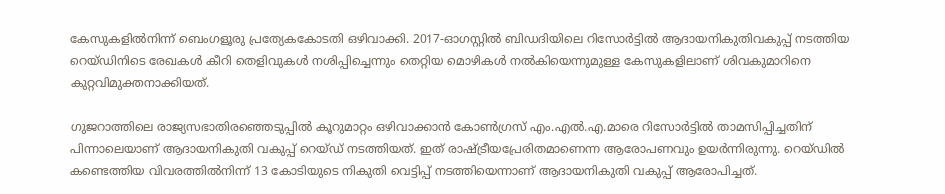കേസുകളിൽനിന്ന് ബെംഗളൂരു പ്രത്യേകകോടതി ഒഴിവാക്കി. 2017-ഓഗസ്റ്റിൽ ബിഡദിയിലെ റിസോർട്ടിൽ ആദായനികുതിവകുപ്പ് നടത്തിയ റെയ്ഡിനിടെ രേഖകൾ കീറി തെളിവുകൾ നശിപ്പിച്ചെന്നും തെറ്റിയ മൊഴികൾ നൽകിയെന്നുമുള്ള കേസുകളിലാണ് ശിവകുമാറിനെ കുറ്റവിമുക്തനാക്കിയത്.

ഗുജറാത്തിലെ രാജ്യസഭാതിരഞ്ഞെടുപ്പിൽ കൂറുമാറ്റം ഒഴിവാക്കാൻ കോൺഗ്രസ് എം.എൽ.എ.മാരെ റിസോർട്ടിൽ താമസിപ്പിച്ചതിന് പിന്നാലെയാണ് ആദായനികുതി വകുപ്പ് റെയ്ഡ് നടത്തിയത്. ഇത് രാഷ്ട്രീയപ്രേരിതമാണെന്ന ആരോപണവും ഉയർന്നിരുന്നു. റെയ്ഡിൽ കണ്ടെത്തിയ വിവരത്തിൽനിന്ന് 13 കോടിയുടെ നികുതി വെട്ടിപ്പ് നടത്തിയെന്നാണ് ആദായനികുതി വകുപ്പ് ആരോപിച്ചത്.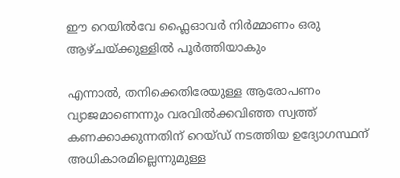ഈ റെയിൽവേ ഫ്ലൈഓവർ നിർമ്മാണം ഒരു ആഴ്ചയ്ക്കുള്ളിൽ പൂർത്തിയാകും

എന്നാൽ, തനിക്കെതിരേയുള്ള ആരോപണം വ്യാജമാണെന്നും വരവിൽക്കവിഞ്ഞ സ്വത്ത് കണക്കാക്കുന്നതിന് റെയ്ഡ് നടത്തിയ ഉദ്യോഗസ്ഥന് അധികാരമില്ലെന്നുമുള്ള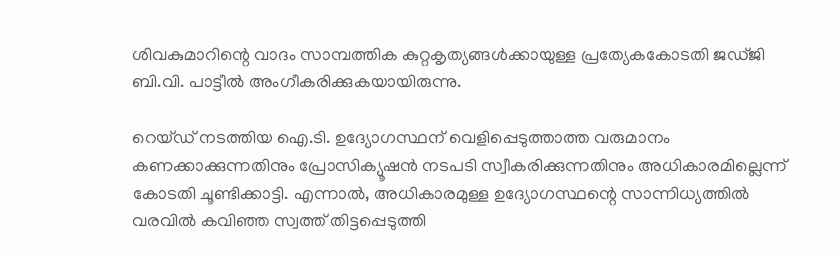ശിവകുമാറിന്റെ വാദം സാമ്പത്തിക കുറ്റകൃത്യങ്ങൾക്കായുള്ള പ്രത്യേകകോടതി ജഡ്ജി ബി.വി. പാട്ടീൽ അംഗീകരിക്കുകയായിരുന്നു.

റെയ്ഡ് നടത്തിയ ഐ.ടി. ഉദ്യോഗസ്ഥന് വെളിപ്പെടുത്താത്ത വരുമാനം കണക്കാക്കുന്നതിനും പ്രോസിക്യൂഷൻ നടപടി സ്വീകരിക്കുന്നതിനും അധികാരമില്ലെന്ന് കോടതി ചൂണ്ടിക്കാട്ടി. എന്നാൽ, അധികാരമുള്ള ഉദ്യോഗസ്ഥന്റെ സാന്നിധ്യത്തിൽ വരവിൽ കവിഞ്ഞ സ്വത്ത് തിട്ടപ്പെടുത്തി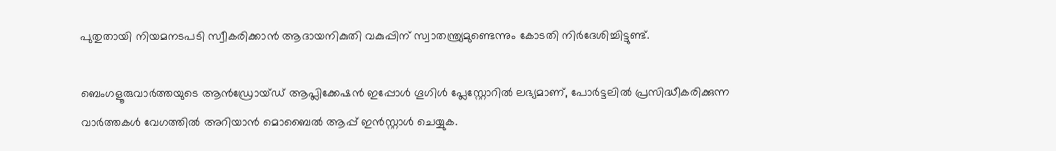പുതുതായി നിയമനടപടി സ്വീകരിക്കാൻ ആദായനികുതി വകുപ്പിന് സ്വാതന്ത്ര്യമുണ്ടെന്നും കോടതി നിർദേശിച്ചിട്ടുണ്ട്.

ബെംഗളൂരുവാർത്തയുടെ ആൻഡ്രോയ്ഡ് ആപ്ലിക്കേഷൻ ഇപ്പോൾ ഗൂഗിൾ പ്ലേസ്റ്റോറിൽ ലഭ്യമാണ്, പോർട്ടലിൽ പ്രസിദ്ധീകരിക്കുന്ന വാർത്തകൾ വേഗത്തിൽ അറിയാൻ മൊബൈൽ ആപ്പ് ഇൻസ്റ്റാൾ ചെയ്യുക.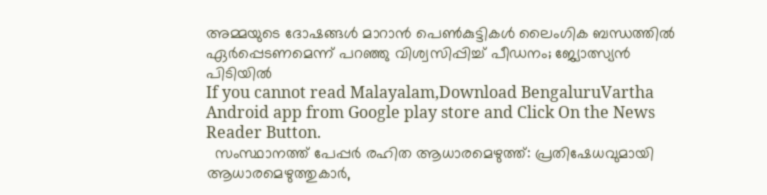അമ്മയുടെ ദോഷങ്ങൾ മാറാൻ പെൺകുട്ടികൾ ലൈംഗിക ബന്ധത്തിൽ ഏർപ്പെടണമെന്ന് പറഞ്ഞു വിശ്വസിപ്പിച്ച് പീഡനം; ജ്യോത്സ്യൻ പിടിയിൽ
If you cannot read Malayalam,Download BengaluruVartha Android app from Google play store and Click On the News Reader Button.
  സംസ്ഥാനത്ത് പേപ്പർ രഹിത ആധാരമെഴുത്ത്: പ്രതിഷേധവുമായി ആധാരമെഴുത്തുകാർ,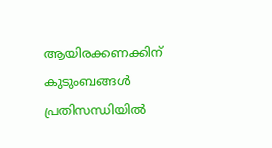ആയിരക്കണക്കിന് കുടുംബങ്ങൾ പ്രതിസന്ധിയിൽ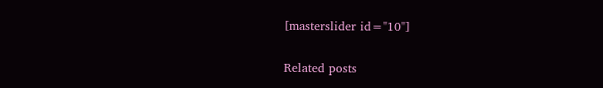[masterslider id="10"]

Related posts